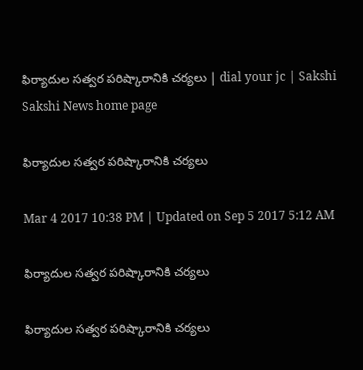ఫిర్యాదుల సత్వర పరిష్కారానికి చర్యలు | dial your jc | Sakshi
Sakshi News home page

ఫిర్యాదుల సత్వర పరిష్కారానికి చర్యలు

Mar 4 2017 10:38 PM | Updated on Sep 5 2017 5:12 AM

ఫిర్యాదుల సత్వర పరిష్కారానికి చర్యలు

ఫిర్యాదుల సత్వర పరిష్కారానికి చర్యలు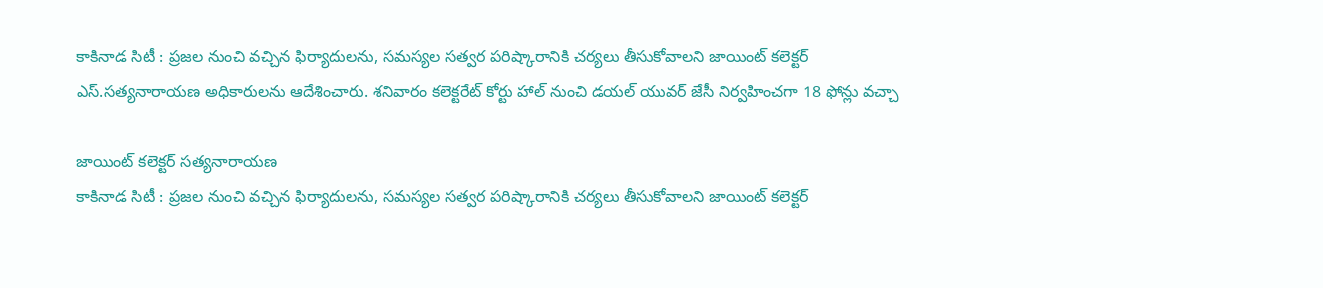కాకినాడ సిటీ : ప్రజల నుంచి వచ్చిన ఫిర్యాదులను, సమస్యల సత్వర పరిష్కారానికి చర్యలు తీసుకోవాలని జాయింట్‌ కలెక్టర్‌ ఎస్‌.సత్యనారాయణ అధికారులను ఆదేశించారు. శనివారం కలెక్టరేట్‌ కోర్టు హాల్‌ నుంచి డయల్‌ యువర్‌ జేసీ నిర్వహించగా 18 ఫోన్లు వచ్చా

జాయింట్‌ కలెక్టర్‌ సత్యనారాయణ
కాకినాడ సిటీ : ప్రజల నుంచి వచ్చిన ఫిర్యాదులను, సమస్యల సత్వర పరిష్కారానికి చర్యలు తీసుకోవాలని జాయింట్‌ కలెక్టర్‌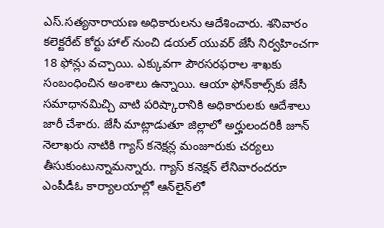ఎస్‌.సత్యనారాయణ అధికారులను ఆదేశించారు. శనివారం కలెక్టరేట్‌ కోర్టు హాల్‌ నుంచి డయల్‌ యువర్‌ జేసీ నిర్వహించగా 18 ఫోన్లు వచ్చాయి. ఎక్కువగా పౌరసరఫరాల శాఖకు సంబంధించిన అంశాలు ఉన్నాయి. ఆయా ఫోన్‌కాల్స్‌కు జేసీ సమాధానమిచ్చి వాటి పరిష్కారానికి అధికారులకు ఆదేశాలు జారీ చేశారు. జేసీ మాట్లాడుతూ జిల్లాలో అర్హులందరికీ జూన్‌ నెలాఖరు నాటికి గ్యాస్‌ కనెక్షన్ల మంజూరుకు చర్యలు తీసుకుంటున్నామన్నారు. గ్యాస్‌ కనెక్షన్‌ లేనివారందరూ ఎంపీడీఓ కార్యాలయాల్లో ఆన్‌లైన్‌లో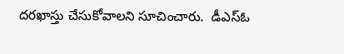దరఖాస్తు చేసుకోవాలని సూచించారు.  డీఎస్‌ఓ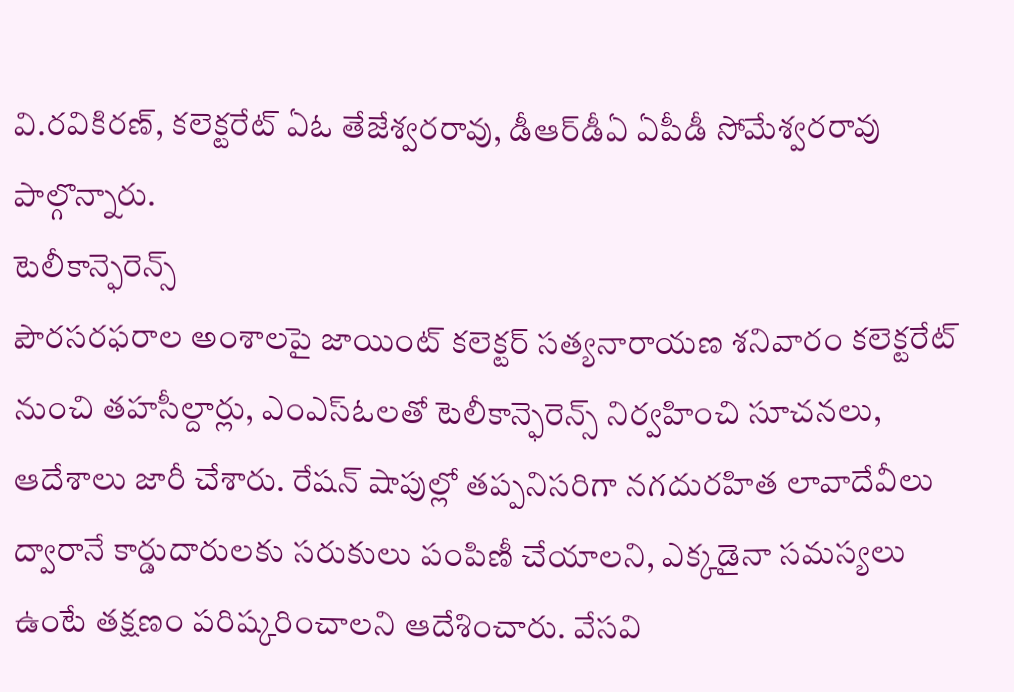వి.రవికిరణ్, కలెక్టరేట్‌ ఏఓ తేజేశ్వరరావు, డీఆర్‌డీఏ ఏపీడీ సోమేశ్వరరావు పాల్గొన్నారు.
టెలీకాన్ఫెరెన్స్‌
పౌరసరఫరాల అంశాలపై జాయింట్‌ కలెక్టర్‌ సత్యనారాయణ శనివారం కలెక్టరేట్‌ నుంచి తహసీల్దార్లు, ఎంఎస్‌ఓలతో టెలీకాన్ఫెరెన్స్‌ నిర్వహించి సూచనలు, ఆదేశాలు జారీ చేశారు. రేషన్‌ షాపుల్లో తప్పనిసరిగా నగదురహిత లావాదేవీలు ద్వారానే కార్డుదారులకు సరుకులు పంపిణీ చేయాలని, ఎక్కడైనా సమస్యలు ఉంటే తక్షణం పరిష్కరించాలని ఆదేశించారు. వేసవి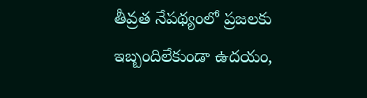తీవ్రత నేపథ్యంలో ప్రజలకు ఇబ్బందిలేకుండా ఉదయం,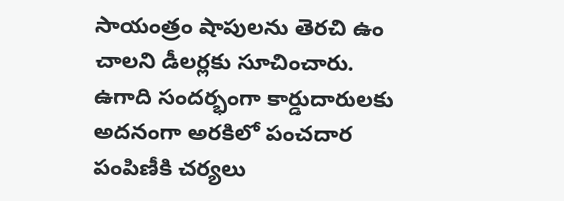సాయంత్రం షాపులను తెరచి ఉం చాలని డీలర్లకు సూచించారు. ఉగాది సందర్భంగా కార్డుదారులకు అదనంగా అరకిలో పంచదార పంపిణీకి చర్యలు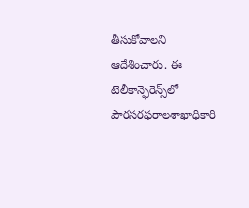తీసుకోవాలని ఆదేశించారు. ఈ టెలీకాన్ఫెరెన్స్‌లో పౌరసరఫరాలశాఖాధికారి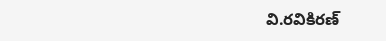వి.రవికిరణ్‌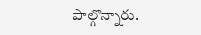పాల్గొన్నారు.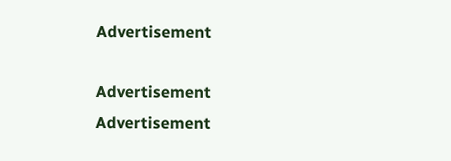Advertisement

Advertisement
Advertisement